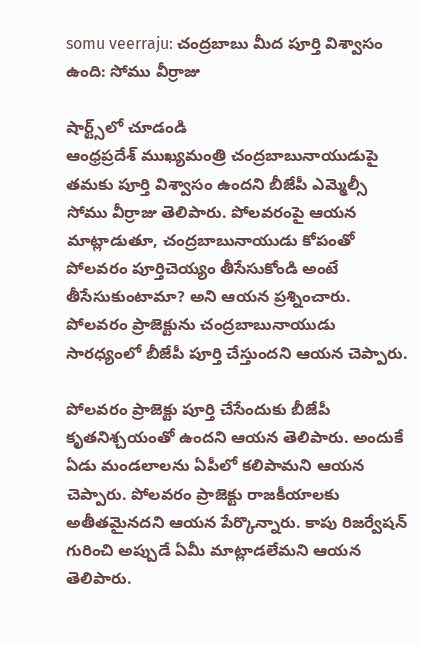somu veerraju: చంద్రబాబు మీద పూర్తి విశ్వాసం ఉంది: సోము వీర్రాజు

షార్ట్స్‌లో చూడండి
ఆంధ్రప్రదేశ్ ముఖ్యమంత్రి చంద్రబాబునాయుడుపై తమకు పూర్తి విశ్వాసం ఉందని బీజేపీ ఎమ్మెల్సీ సోము వీర్రాజు తెలిపారు. పోలవరంపై ఆయన మాట్లాడుతూ, చంద్రబాబునాయుడు కోపంతో పోలవరం పూర్తిచెయ్యం తీసేసుకోండి అంటే తీసేసుకుంటామా? అని ఆయన ప్రశ్నించారు. పోలవరం ప్రాజెక్టును చంద్రబాబునాయుడు సారధ్యంలో బీజేపీ పూర్తి చేస్తుందని ఆయన చెప్పారు.

పోలవరం ప్రాజెక్టు పూర్తి చేసేందుకు బీజేపీ కృతనిశ్చయంతో ఉందని ఆయన తెలిపారు. అందుకే ఏడు మండలాలను ఏపీలో కలిపామని ఆయన చెప్పారు. పోలవరం ప్రాజెక్టు రాజకీయాలకు అతీతమైనదని ఆయన పేర్కొన్నారు. కాపు రిజర్వేషన్ గురించి అప్పుడే ఏమీ మాట్లాడలేమని ఆయన తెలిపారు.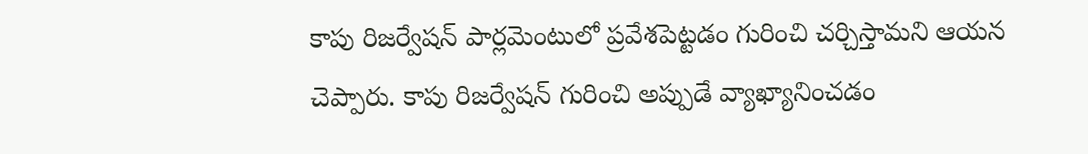కాపు రిజర్వేషన్ పార్లమెంటులో ప్రవేశపెట్టడం గురించి చర్చిస్తామని ఆయన చెప్పారు. కాపు రిజర్వేషన్ గురించి అప్పుడే వ్యాఖ్యానించడం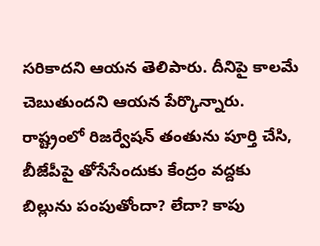సరికాదని ఆయన తెలిపారు. దీనిపై కాలమే చెబుతుందని ఆయన పేర్కొన్నారు. రాష్ట్రంలో రిజర్వేషన్ తంతును పూర్తి చేసి, బీజేపీపై తోసేసేందుకు కేంద్రం వద్దకు బిల్లును పంపుతోందా? లేదా? కాపు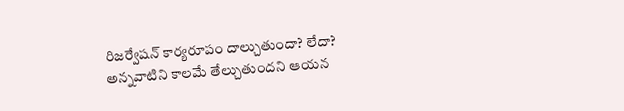రిజర్వేషన్ కార్యరూపం దాల్చుతుందా? లేదా? అన్నవాటిని కాలమే తేల్చుతుందని ఆయన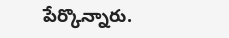పేర్కొన్నారు.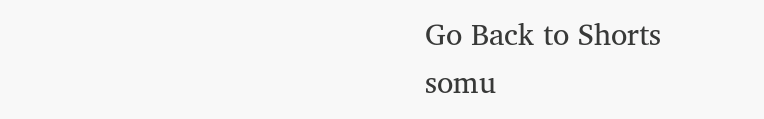Go Back to Shorts
somu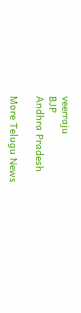veerraju
BJP
Andhra Pradesh

More Telugu News